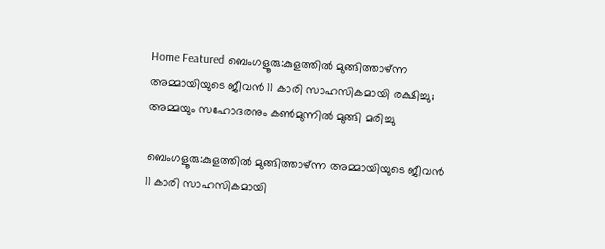Home Featured ബെംഗളൂരു:കുളത്തില്‍ മുങ്ങിത്താഴ്ന്ന അമ്മായിയുടെ ജീവന്‍ 11 കാരി സാഹസികമായി രക്ഷിച്ചു; അമ്മയും സഹോദരനും കണ്‍മുന്നില്‍ മുങ്ങി മരിച്ചു

ബെംഗളൂരു:കുളത്തില്‍ മുങ്ങിത്താഴ്ന്ന അമ്മായിയുടെ ജീവന്‍ 11 കാരി സാഹസികമായി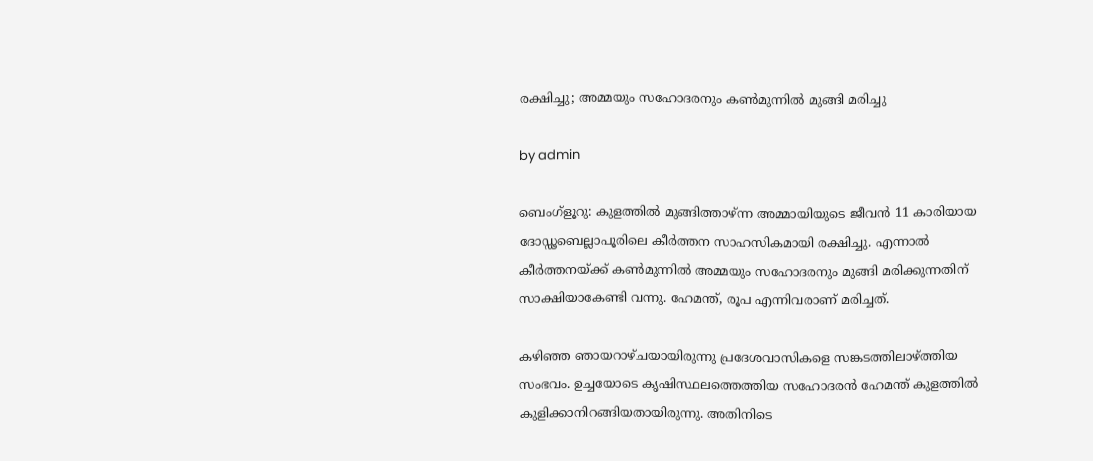രക്ഷിച്ചു; അമ്മയും സഹോദരനും കണ്‍മുന്നില്‍ മുങ്ങി മരിച്ചു

by admin

ബെംഗ്‌ളൂറു: കുളത്തില്‍ മുങ്ങിത്താഴ്ന്ന അമ്മായിയുടെ ജീവന്‍ 11 കാരിയായ ദോഡ്ഢബെല്ലാപൂരിലെ കീര്‍ത്തന സാഹസികമായി രക്ഷിച്ചു. എന്നാല്‍ കീര്‍ത്തനയ്ക്ക് കണ്‍മുന്നില്‍ അമ്മയും സഹോദരനും മുങ്ങി മരിക്കുന്നതിന് സാക്ഷിയാകേണ്ടി വന്നു. ഹേമന്ത്, രൂപ എന്നിവരാണ് മരിച്ചത്.

കഴിഞ്ഞ ഞായറാഴ്ചയായിരുന്നു പ്രദേശവാസികളെ സങ്കടത്തിലാഴ്ത്തിയ സംഭവം. ഉച്ചയോടെ കൃഷിസ്ഥലത്തെത്തിയ സഹോദരന്‍ ഹേമന്ത് കുളത്തില്‍ കുളിക്കാനിറങ്ങിയതായിരുന്നു. അതിനിടെ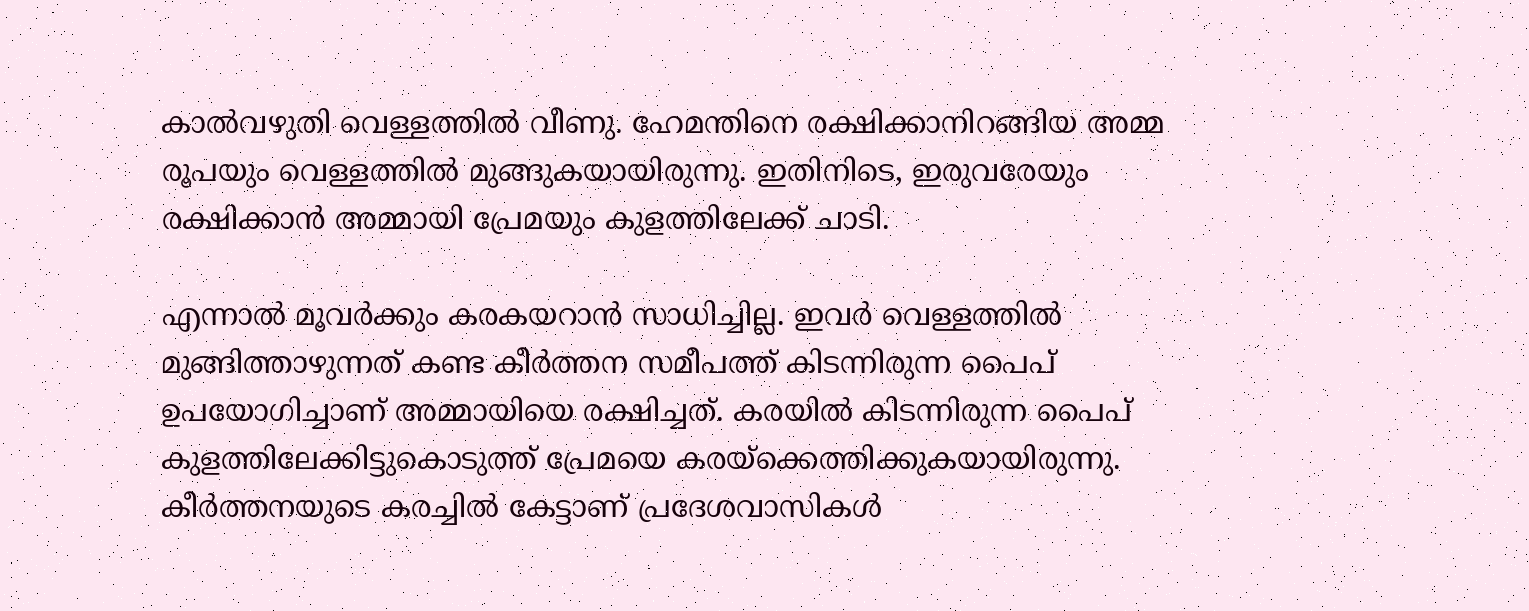കാല്‍വഴുതി വെള്ളത്തില്‍ വീണു. ഹേമന്തിനെ രക്ഷിക്കാനിറങ്ങിയ അമ്മ രൂപയും വെള്ളത്തില്‍ മുങ്ങുകയായിരുന്നു. ഇതിനിടെ, ഇരുവരേയും രക്ഷിക്കാന്‍ അമ്മായി പ്രേമയും കുളത്തിലേക്ക് ചാടി.

എന്നാല്‍ മൂവര്‍ക്കും കരകയറാന്‍ സാധിച്ചില്ല. ഇവര്‍ വെള്ളത്തില്‍ മുങ്ങിത്താഴുന്നത് കണ്ട കീര്‍ത്തന സമീപത്ത് കിടന്നിരുന്ന പൈപ് ഉപയോഗിച്ചാണ് അമ്മായിയെ രക്ഷിച്ചത്. കരയില്‍ കിടന്നിരുന്ന പൈപ് കുളത്തിലേക്കിട്ടുകൊടുത്ത് പ്രേമയെ കരയ്‌ക്കെത്തിക്കുകയായിരുന്നു. കീര്‍ത്തനയുടെ കരച്ചില്‍ കേട്ടാണ് പ്രദേശവാസികള്‍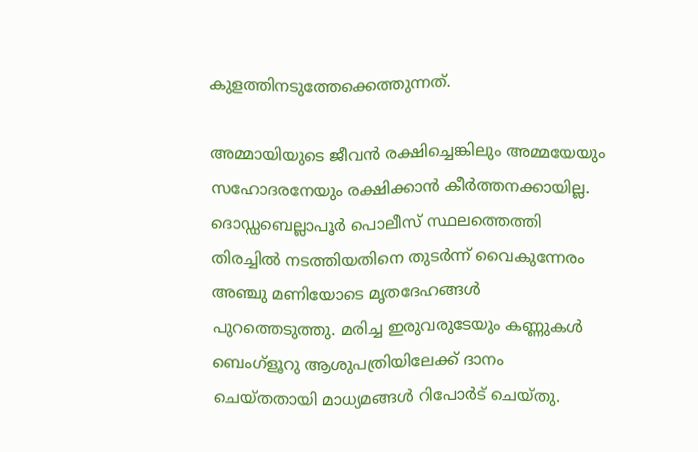കുളത്തിനടുത്തേക്കെത്തുന്നത്.

അമ്മായിയുടെ ജീവന്‍ രക്ഷിച്ചെങ്കിലും അമ്മയേയും സഹോദരനേയും രക്ഷിക്കാന്‍ കീര്‍ത്തനക്കായില്ല. ദൊഡ്ഡബെല്ലാപൂര്‍ പൊലീസ് സ്ഥലത്തെത്തി തിരച്ചില്‍ നടത്തിയതിനെ തുടര്‍ന്ന് വൈകുന്നേരം അഞ്ചു മണിയോടെ മൃതദേഹങ്ങള്‍ പുറത്തെടുത്തു. മരിച്ച ഇരുവരുടേയും കണ്ണുകള്‍ ബെംഗ്‌ളൂറു ആശുപത്രിയിലേക്ക് ദാനം ചെയ്തതായി മാധ്യമങ്ങള്‍ റിപോര്‍ട് ചെയ്തു.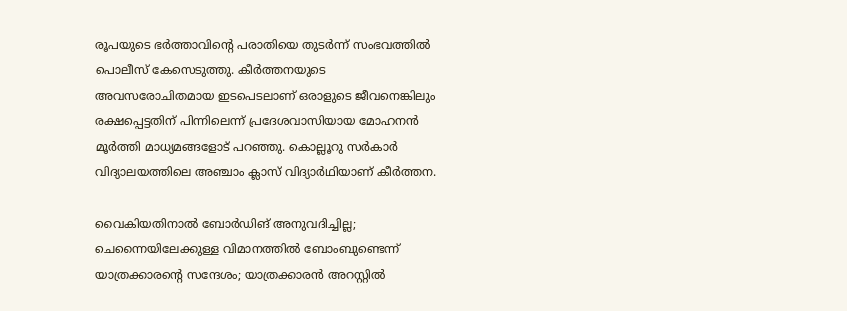രൂപയുടെ ഭര്‍ത്താവിന്റെ പരാതിയെ തുടര്‍ന്ന് സംഭവത്തില്‍ പൊലീസ് കേസെടുത്തു. കീര്‍ത്തനയുടെ അവസരോചിതമായ ഇടപെടലാണ് ഒരാളുടെ ജീവനെങ്കിലും രക്ഷപ്പെട്ടതിന് പിന്നിലെന്ന് പ്രദേശവാസിയായ മോഹനന്‍ മൂര്‍ത്തി മാധ്യമങ്ങളോട് പറഞ്ഞു. കൊല്ലൂറു സര്‍കാര്‍ വിദ്യാലയത്തിലെ അഞ്ചാം ക്ലാസ് വിദ്യാര്‍ഥിയാണ് കീര്‍ത്തന.

വൈകിയതിനാല്‍ ബോര്‍ഡിങ് അനുവദിച്ചില്ല; ചെന്നൈയിലേക്കുള്ള വിമാനത്തില്‍ ബോംബുണ്ടെന്ന് യാത്രക്കാരന്റെ സന്ദേശം; യാത്രക്കാരന്‍ അറസ്റ്റില്‍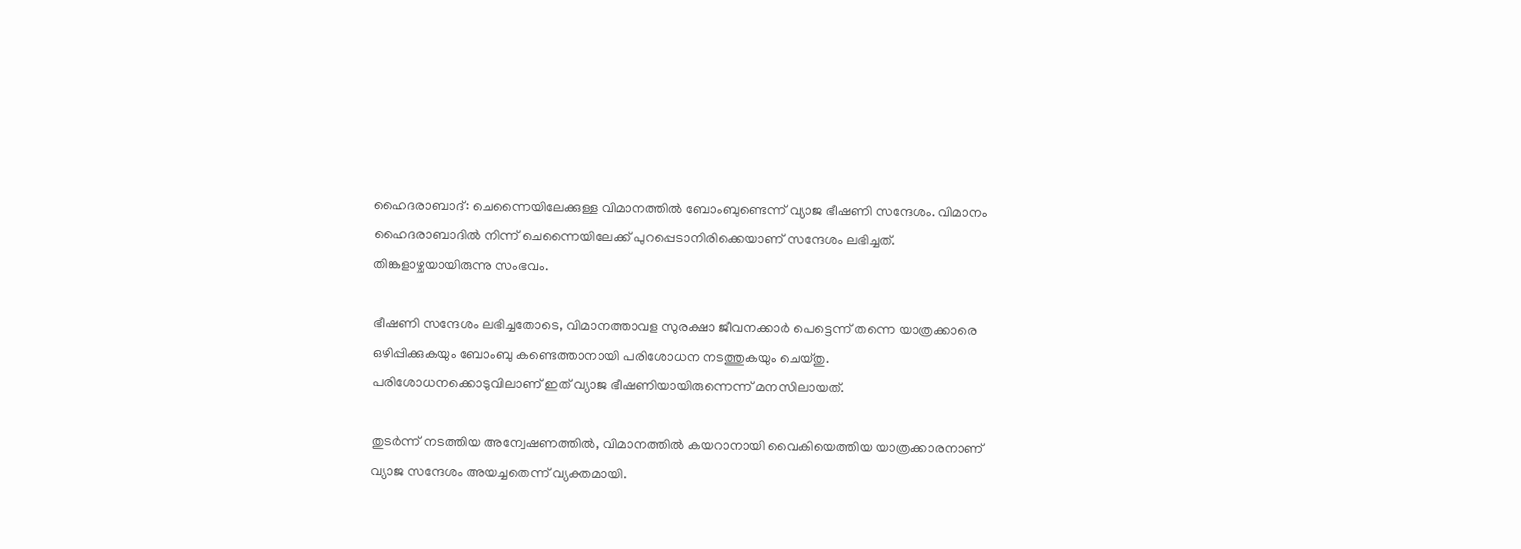ഹൈദരാബാദ്: ചെന്നൈയിലേക്കുള്ള വിമാനത്തില്‍ ബോംബുണ്ടെന്ന് വ്യാജ ഭീഷണി സന്ദേശം. വിമാനം ഹൈദരാബാദില്‍ നിന്ന് ചെന്നൈയിലേക്ക് പുറപ്പെടാനിരിക്കെയാണ് സന്ദേശം ലഭിച്ചത്. തിങ്കളാഴ്ചയായിരുന്നു സംഭവം.

ഭീഷണി സന്ദേശം ലഭിച്ചതോടെ, വിമാനത്താവള സുരക്ഷാ ജീവനക്കാര്‍ പെട്ടെന്ന് തന്നെ യാത്രക്കാരെ ഒഴിപ്പിക്കുകയും ബോംബു കണ്ടെത്താനായി പരിശോധന നടത്തുകയും ചെയ്തു. പരിശോധനക്കൊടുവിലാണ് ഇത് വ്യാജ ഭീഷണിയായിരുന്നെന്ന് മനസിലായത്.

തുടര്‍ന്ന് നടത്തിയ അന്വേഷണത്തില്‍, വിമാനത്തില്‍ കയറാനായി വൈകിയെത്തിയ യാത്രക്കാരനാണ് വ്യാജ സന്ദേശം അയച്ചതെന്ന് വ്യക്തമായി.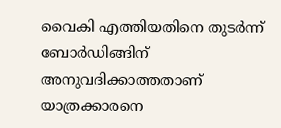വൈകി എത്തിയതിനെ തുടര്‍ന്ന് ബോര്‍ഡിങ്ങിന് അനുവദിക്കാത്തതാണ് യാത്രക്കാരനെ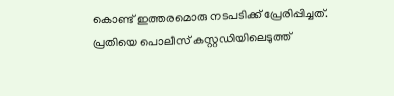കൊണ്ട് ഇത്തരമൊരു നടപടിക്ക് പ്രേരിപ്പിച്ചത്. പ്രതിയെ പൊലീസ് കസ്റ്റഡിയിലെടുത്ത്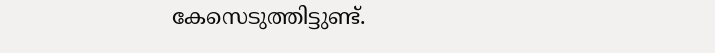കേസെടുത്തിട്ടുണ്ട്.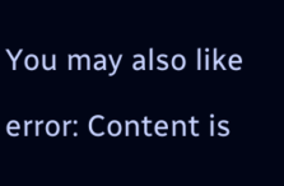You may also like

error: Content is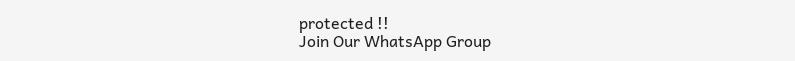protected !!
Join Our WhatsApp Group